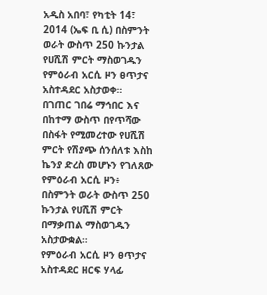አዲስ አበባ፣ የካቲት 14፣ 2014 (ኤፍ ቢ ሲ) በስምንት ወራት ውስጥ 250 ኩንታል የሀሺሽ ምርት ማስወገዱን የምዕራብ አርሲ ዞን ፀጥታና አስተዳደር አስታወቀ።
በገጠር ገበሬ ማኅበር እና በከተማ ውስጥ በየጥሻው በስፋት የሚመረተው የሀሺሽ ምርት የሽያጭ ሰንሰለቱ እስከ ኬንያ ድረስ መሆኑን የገለጸው የምዕራብ አርሲ ዞን፥ በስምንት ወራት ውስጥ 250 ኩንታል የሀሺሽ ምርት በማቃጠል ማስወገዱን አስታውቋል።
የምዕራብ አርሲ ዞን ፀጥታና አስተዳደር ዘርፍ ሃላፊ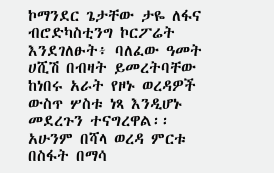ኮማንደር ጌታቸው ታዬ ለፋና ብሮድካስቲንግ ኮርፖሬት እንደገለፁት፥ ባለፈው ዓመት ሀሺሽ በብዛት ይመረትባቸው ከነበሩ አራት የዞኑ ወረዳዎች ውስጥ ሦስቱ ነጻ እንዲሆኑ መደረጉን ተናግረዋል፡፡
አሁንም በሻላ ወረዳ ምርቱ በስፋት በማሳ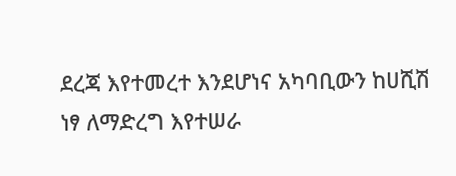ደረጃ እየተመረተ እንደሆነና አካባቢውን ከሀሺሽ ነፃ ለማድረግ እየተሠራ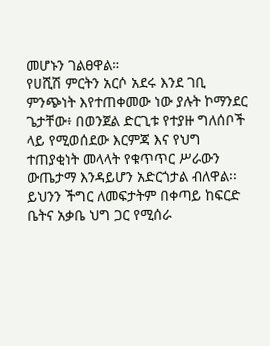መሆኑን ገልፀዋል።
የሀሺሽ ምርትን አርሶ አደሩ እንደ ገቢ ምንጭነት እየተጠቀመው ነው ያሉት ኮማንደር ጌታቸው፥ በወንጀል ድርጊቱ የተያዙ ግለሰቦች ላይ የሚወሰደው እርምጃ እና የህግ ተጠያቂነት መላላት የቁጥጥር ሥራውን ውጤታማ እንዳይሆን አድርጎታል ብለዋል፡፡
ይህንን ችግር ለመፍታትም በቀጣይ ከፍርድ ቤትና አቃቤ ህግ ጋር የሚሰራ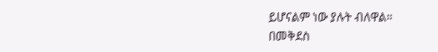ይሆናልም ነው ያሉት ብለዋል።
በመቅደስ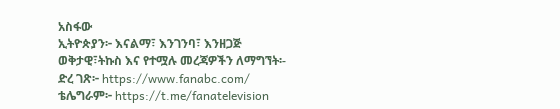አስፋው
ኢትዮጵያን፦ እናልማ፣ እንገንባ፣ እንዘጋጅ
ወቅታዊ፣ትኩስ እና የተሟሉ መረጃዎችን ለማግኘት፡-
ድረ ገጽ፦ https://www.fanabc.com/
ቴሌግራም፦ https://t.me/fanatelevision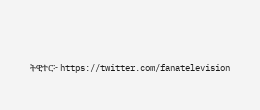ትዊተር፦ https://twitter.com/fanatelevision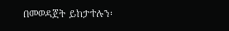በመወዳጀት ይከታተሉን፡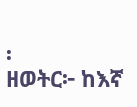፡
ዘወትር፦ ከእኛ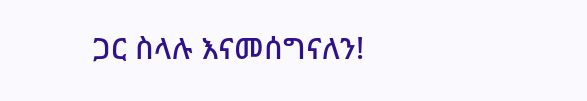ጋር ስላሉ እናመሰግናለን!